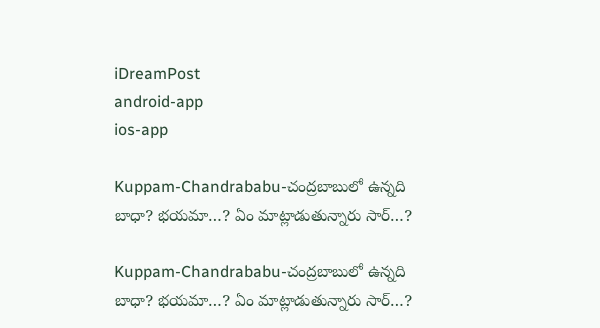iDreamPost
android-app
ios-app

Kuppam-Chandrababu-చంద్రబాబులో ఉన్నది బాధా? భయమా…? ఏం మాట్లాడుతున్నారు సార్…?

Kuppam-Chandrababu-చంద్రబాబులో ఉన్నది బాధా? భయమా…? ఏం మాట్లాడుతున్నారు సార్…?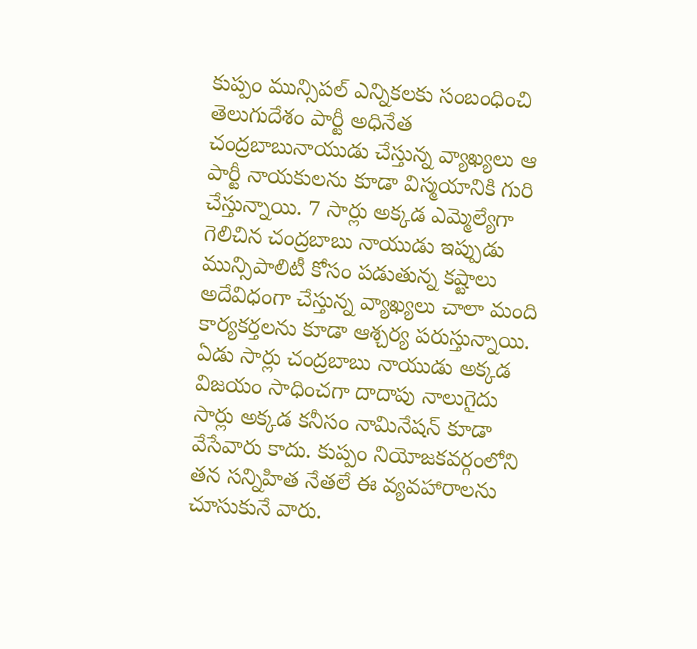కుప్పం మున్సిపల్ ఎన్నికలకు సంబంధించి తెలుగుదేశం పార్టీ అధినేత చంద్రబాబునాయుడు చేస్తున్న వ్యాఖ్యలు ఆ పార్టీ నాయకులను కూడా విస్మయానికి గురి చేస్తున్నాయి. 7 సార్లు అక్కడ ఎమ్మెల్యేగా గెలిచిన చంద్రబాబు నాయుడు ఇప్పుడు మున్సిపాలిటీ కోసం పడుతున్న కష్టాలు అదేవిధంగా చేస్తున్న వ్యాఖ్యలు చాలా మంది కార్యకర్తలను కూడా ఆశ్చర్య పరుస్తున్నాయి. ఏడు సార్లు చంద్రబాబు నాయుడు అక్కడ విజయం సాధించగా దాదాపు నాలుగైదు సార్లు అక్కడ కనీసం నామినేషన్ కూడా వేసేవారు కాదు. కుప్పం నియోజకవర్గంలోని తన సన్నిహిత నేతలే ఈ వ్యవహారాలను చూసుకునే వారు.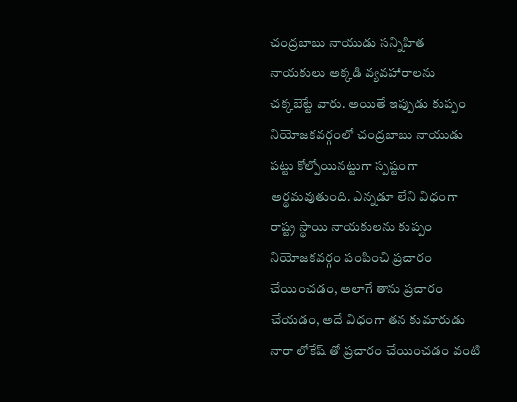చంద్రబాబు నాయుడు సన్నిహిత నాయకులు అక్కడి వ్యవహారాలను చక్కబెట్టే వారు. అయితే ఇప్పుడు కుప్పం నియోజకవర్గంలో చంద్రబాబు నాయుడు పట్టు కోల్పోయినట్టుగా స్పష్టంగా అర్థమవుతుంది. ఎన్నడూ లేని విధంగా రాష్ట్ర స్థాయి నాయకులను కుప్పం నియోజకవర్గం పంపించి ప్రచారం చేయించడం, అలాగే తాను ప్రచారం చేయడం, అదే విధంగా తన కుమారుడు నారా లోకేష్ తో ప్రచారం చేయించడం వంటి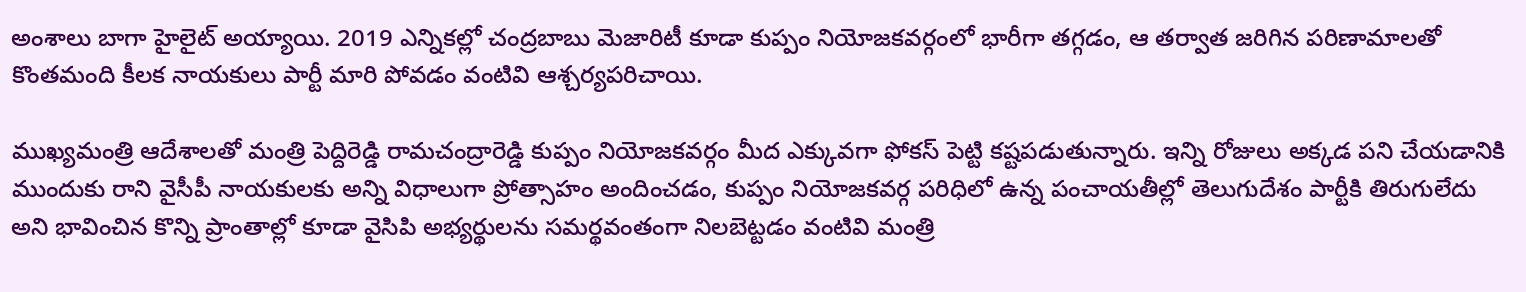అంశాలు బాగా హైలైట్ అయ్యాయి. 2019 ఎన్నికల్లో చంద్రబాబు మెజారిటీ కూడా కుప్పం నియోజకవర్గంలో భారీగా తగ్గడం, ఆ తర్వాత జరిగిన పరిణామాలతో కొంతమంది కీలక నాయకులు పార్టీ మారి పోవడం వంటివి ఆశ్చర్యపరిచాయి.

ముఖ్యమంత్రి ఆదేశాలతో మంత్రి పెద్దిరెడ్డి రామచంద్రారెడ్డి కుప్పం నియోజకవర్గం మీద ఎక్కువగా ఫోకస్ పెట్టి కష్టపడుతున్నారు. ఇన్ని రోజులు అక్కడ పని చేయడానికి ముందుకు రాని వైసీపీ నాయకులకు అన్ని విధాలుగా ప్రోత్సాహం అందించడం, కుప్పం నియోజకవర్గ పరిధిలో ఉన్న పంచాయతీల్లో తెలుగుదేశం పార్టీకి తిరుగులేదు అని భావించిన కొన్ని ప్రాంతాల్లో కూడా వైసిపి అభ్యర్థులను సమర్థవంతంగా నిలబెట్టడం వంటివి మంత్రి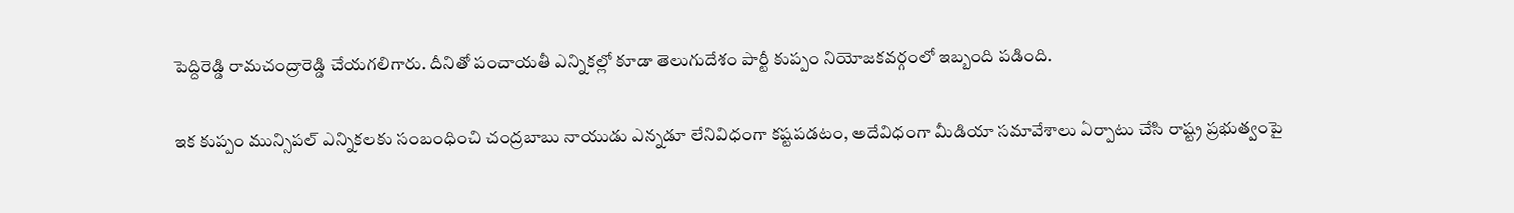పెద్దిరెడ్డి రామచంద్రారెడ్డి చేయగలిగారు. దీనితో పంచాయతీ ఎన్నికల్లో కూడా తెలుగుదేశం పార్టీ కుప్పం నియోజకవర్గంలో ఇబ్బంది పడింది.

ఇక కుప్పం మున్సిపల్ ఎన్నికలకు సంబంధించి చంద్రబాబు నాయుడు ఎన్నడూ లేనివిధంగా కష్టపడటం, అదేవిధంగా మీడియా సమావేశాలు ఏర్పాటు చేసి రాష్ట్ర ప్రభుత్వంపై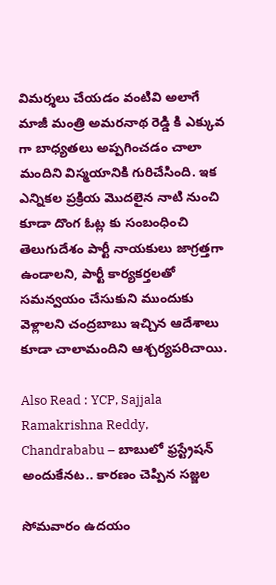విమర్శలు చేయడం వంటివి అలాగే మాజీ మంత్రి అమరనాథ రెడ్డి కి ఎక్కువ గా బాధ్యతలు అప్పగించడం చాలా మందిని విస్మయానికి గురిచేసింది. ఇక ఎన్నికల ప్రక్రియ మొదలైన నాటి నుంచి కూడా దొంగ ఓట్ల కు సంబంధించి తెలుగుదేశం పార్టీ నాయకులు జాగ్రత్తగా ఉండాలని, పార్టీ కార్యకర్తలతో సమన్వయం చేసుకుని ముందుకు వెళ్లాలని చంద్రబాబు ఇచ్చిన ఆదేశాలు కూడా చాలామందిని ఆశ్చర్యపరిచాయి.

Also Read : YCP, Sajjala Ramakrishna Reddy, Chandrababu – బాబులో ఫ్రస్ట్రేషన్‌ అందుకేనట.. కారణం చెప్పిన సజ్జల

సోమవారం ఉదయం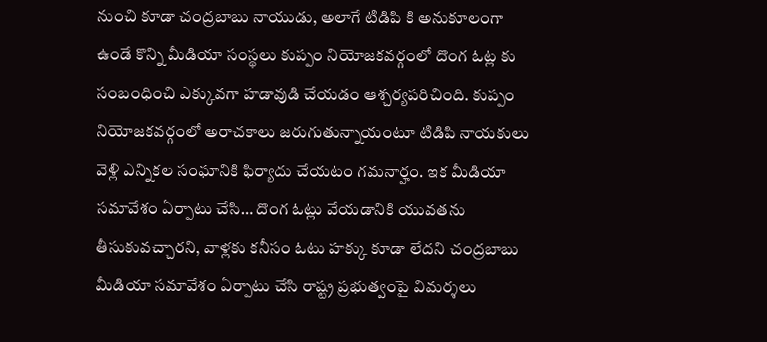నుంచి కూడా చంద్రబాబు నాయుడు, అలాగే టిడిపి కి అనుకూలంగా ఉండే కొన్ని మీడియా సంస్థలు కుప్పం నియోజకవర్గంలో దొంగ ఓట్ల కు సంబంధించి ఎక్కువగా హడావుడి చేయడం ఆశ్చర్యపరిచింది. కుప్పం నియోజకవర్గంలో అరాచకాలు జరుగుతున్నాయంటూ టిడిపి నాయకులు వెళ్లి ఎన్నికల సంఘానికి ఫిర్యాదు చేయటం గమనార్హం. ఇక మీడియా సమావేశం ఏర్పాటు చేసి… దొంగ ఓట్లు వేయడానికి యువతను తీసుకువచ్చారని, వాళ్లకు కనీసం ఓటు హక్కు కూడా లేదని చంద్రబాబు మీడియా సమావేశం ఏర్పాటు చేసి రాష్ట్ర ప్రభుత్వంపై విమర్శలు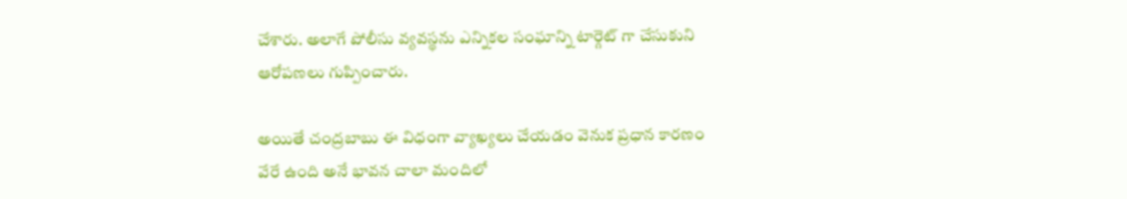చేశారు. అలాగే పోలీసు వ్యవస్థను ఎన్నికల సంఘాన్ని టార్గెట్ గా చేసుకుని ఆరోపణలు గుప్పించారు.

అయితే చంద్రబాబు ఈ విధంగా వ్యాఖ్యలు చేయడం వెనుక ప్రధాన కారణం వేరే ఉంది అనే భావన చాలా మందిలో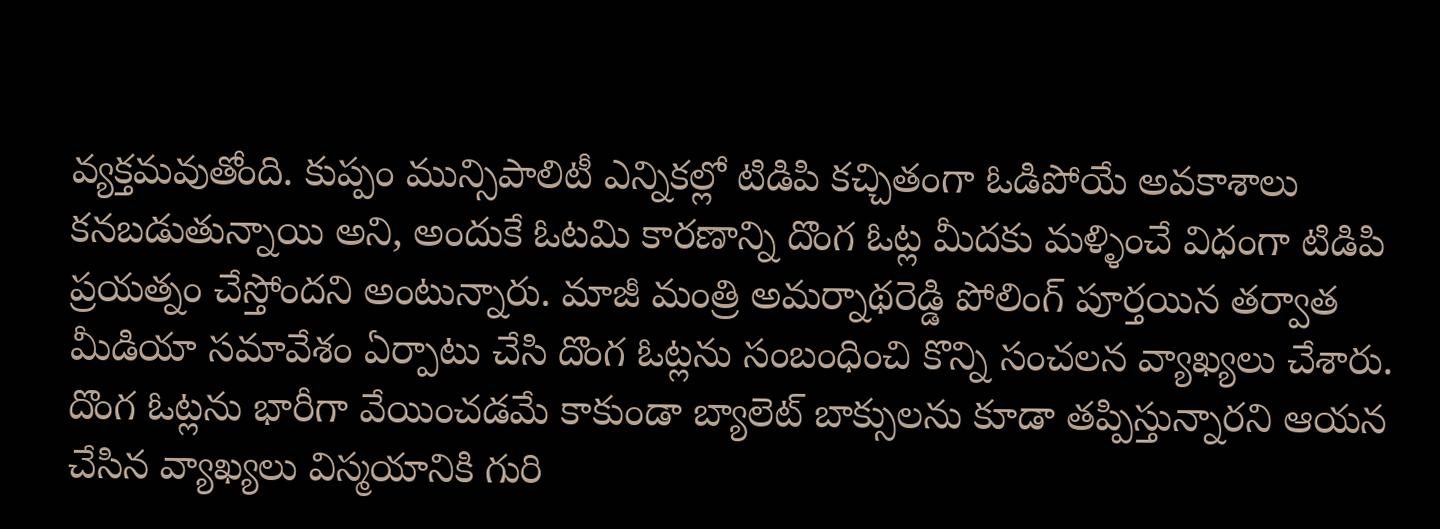వ్యక్తమవుతోంది. కుప్పం మున్సిపాలిటీ ఎన్నికల్లో టిడిపి కచ్చితంగా ఓడిపోయే అవకాశాలు కనబడుతున్నాయి అని, అందుకే ఓటమి కారణాన్ని దొంగ ఓట్ల మీదకు మళ్ళించే విధంగా టిడిపి ప్రయత్నం చేస్తోందని అంటున్నారు. మాజీ మంత్రి అమర్నాథరెడ్డి పోలింగ్ పూర్తయిన తర్వాత మీడియా సమావేశం ఏర్పాటు చేసి దొంగ ఓట్లను సంబంధించి కొన్ని సంచలన వ్యాఖ్యలు చేశారు. దొంగ ఓట్లను భారీగా వేయించడమే కాకుండా బ్యాలెట్ బాక్సులను కూడా తప్పిస్తున్నారని ఆయన చేసిన వ్యాఖ్యలు విస్మయానికి గురి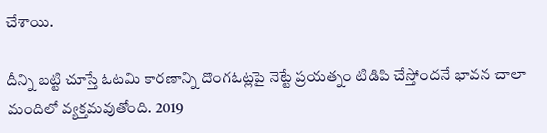చేశాయి.

దీన్ని బట్టి చూస్తే ఓటమి కారణాన్ని దొంగఓట్లపై నెట్టే ప్రయత్నం టిడిపి చేస్తోందనే భావన చాలా మందిలో వ్యక్తమవుతోంది. 2019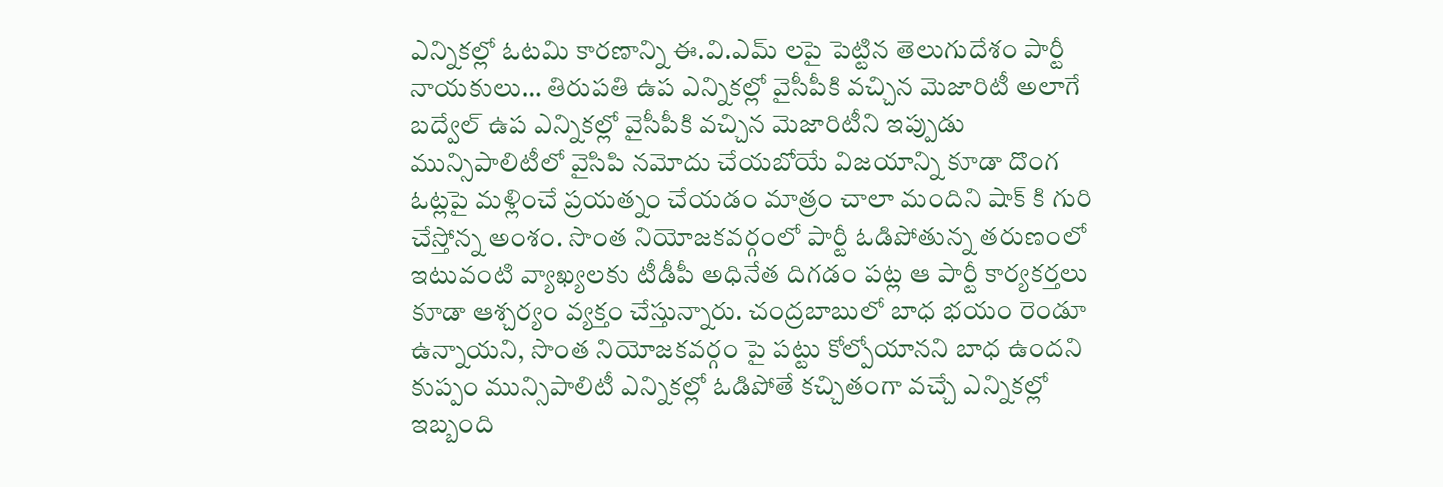ఎన్నికల్లో ఓటమి కారణాన్ని ఈ.వి.ఎమ్ లపై పెట్టిన తెలుగుదేశం పార్టీ నాయకులు… తిరుపతి ఉప ఎన్నికల్లో వైసీపీకి వచ్చిన మెజారిటీ అలాగే బద్వేల్ ఉప ఎన్నికల్లో వైసీపీకి వచ్చిన మెజారిటీని ఇప్పుడు మున్సిపాలిటీలో వైసిపి నమోదు చేయబోయే విజయాన్ని కూడా దొంగ ఓట్లపై మళ్లించే ప్రయత్నం చేయడం మాత్రం చాలా మందిని షాక్ కి గురి చేస్తోన్న అంశం. సొంత నియోజకవర్గంలో పార్టీ ఓడిపోతున్న తరుణంలో ఇటువంటి వ్యాఖ్యలకు టీడీపీ అధినేత దిగడం పట్ల ఆ పార్టీ కార్యకర్తలు కూడా ఆశ్చర్యం వ్యక్తం చేస్తున్నారు. చంద్రబాబులో బాధ భయం రెండూ ఉన్నాయని, సొంత నియోజకవర్గం పై పట్టు కోల్పోయానని బాధ ఉందని కుప్పం మున్సిపాలిటీ ఎన్నికల్లో ఓడిపోతే కచ్చితంగా వచ్చే ఎన్నికల్లో ఇబ్బంది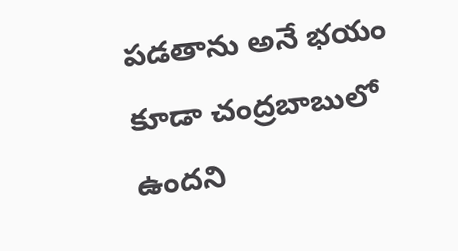పడతాను అనే భయం కూడా చంద్రబాబులో ఉందని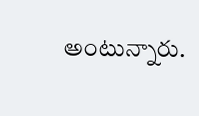అంటున్నారు.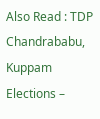Also Read : TDP Chandrababu, Kuppam Elections –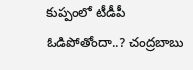కుప్పంలో టీడీపీ ఓడిపోతోందా..? చంద్రబాబు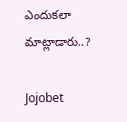ఎందుకలా మాట్లాడారు..?

Jojobet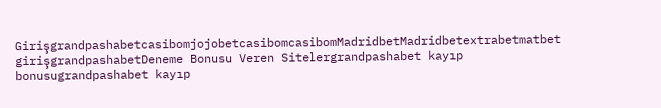GirişgrandpashabetcasibomjojobetcasibomcasibomMadridbetMadridbetextrabetmatbet girişgrandpashabetDeneme Bonusu Veren Sitelergrandpashabet kayıp bonusugrandpashabet kayıp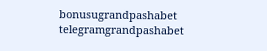bonusugrandpashabet telegramgrandpashabet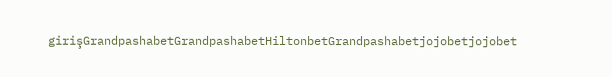girişGrandpashabetGrandpashabetHiltonbetGrandpashabetjojobetjojobet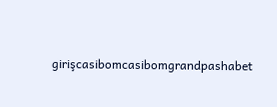girişcasibomcasibomgrandpashabet